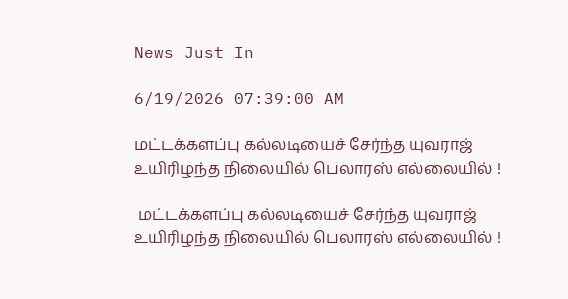News Just In

6/19/2026 07:39:00 AM

மட்டக்களப்பு கல்லடியைச் சேர்ந்த யுவராஜ் உயிரிழந்த நிலையில் பெலாரஸ் எல்லையில் !

 மட்டக்களப்பு கல்லடியைச் சேர்ந்த யுவராஜ் உயிரிழந்த நிலையில் பெலாரஸ் எல்லையில் !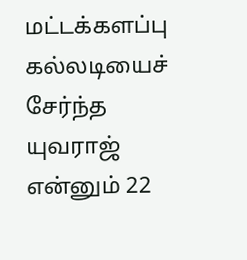மட்டக்களப்பு கல்லடியைச் சேர்ந்த யுவராஜ் என்னும் 22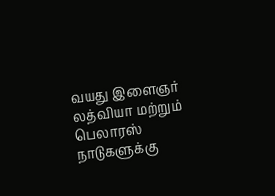வயது இளைஞர் லத்வியா மற்றும் பெலாரஸ் நாடுகளுக்கு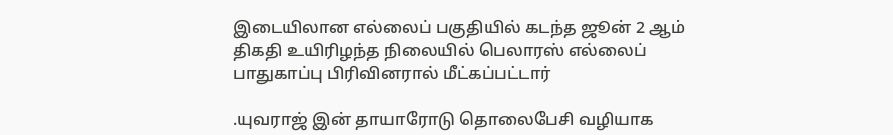இடையிலான எல்லைப் பகுதியில் கடந்த ஜூன் 2 ஆம் திகதி உயிரிழந்த நிலையில் பெலாரஸ் எல்லைப் பாதுகாப்பு பிரிவினரால் மீட்கப்பட்டார்

.யுவராஜ் இன் தாயாரோடு தொலைபேசி வழியாக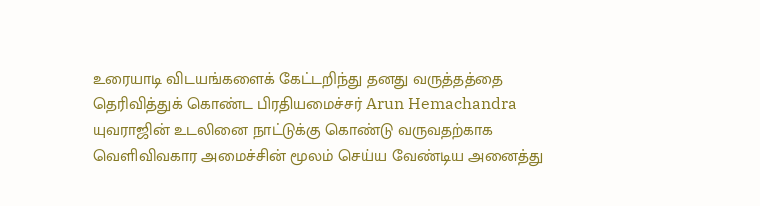உரையாடி விடயங்களைக் கேட்டறிந்து தனது வருத்தத்தை தெரிவித்துக் கொண்ட பிரதியமைச்சர் Arun Hemachandra யுவராஜின் உடலினை நாட்டுக்கு கொண்டு வருவதற்காக வெளிவிவகார அமைச்சின் மூலம் செய்ய வேண்டிய அனைத்து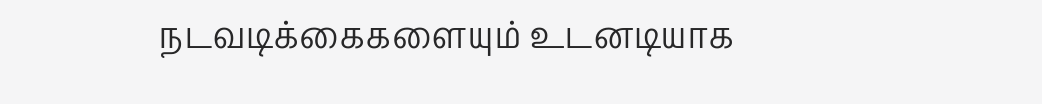நடவடிக்கைகளையும் உடனடியாக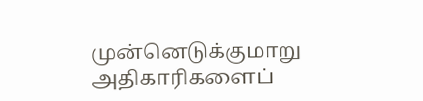முன்னெடுக்குமாறு அதிகாரிகளைப்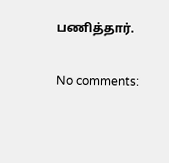பணித்தார்.

No comments: